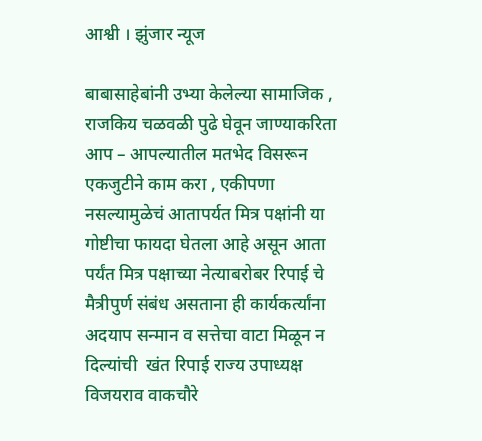आश्वी । झुंजार न्यूज

बाबासाहेबांनी उभ्या केलेल्या सामाजिक , राजकिय चळवळी पुढे घेवून जाण्याकरिता आप – आपल्यातील मतभेद विसरून एकजुटीने काम करा , एकीपणा नसल्यामुळेचं आतापर्यत मित्र पक्षांनी या गोष्टीचा फायदा घेतला आहे असून आता पर्यंत मित्र पक्षाच्या नेत्याबरोबर रिपाई चे मैत्रीपुर्ण संबंध असताना ही कार्यकर्त्यांना अदयाप सन्मान व सत्तेचा वाटा मिळून न दिल्यांची  खंत रिपाई राज्य उपाध्यक्ष विजयराव वाकचौरे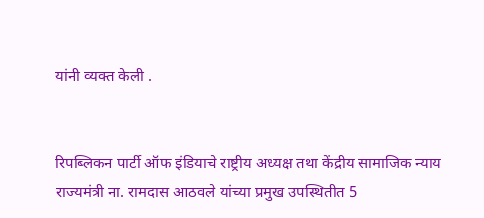यांनी व्यक्त केली .


रिपब्लिकन पार्टी ऑफ इंडियाचे राष्ट्रीय अध्यक्ष तथा केंद्रीय सामाजिक न्याय राज्यमंत्री ना. रामदास आठवले यांच्या प्रमुख उपस्थितीत 5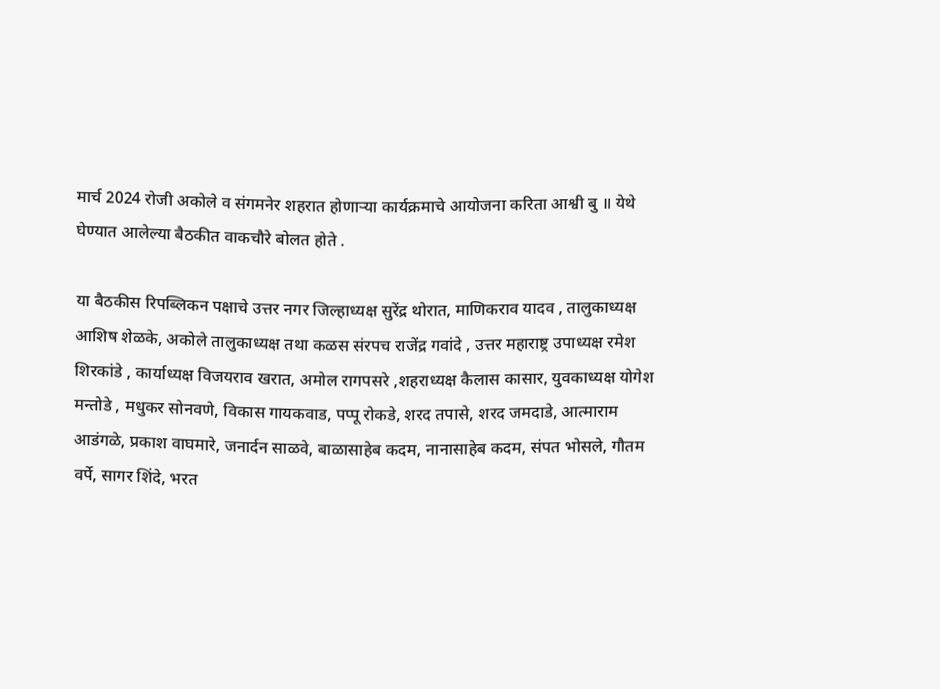मार्च 2024 रोजी अकोले व संगमनेर शहरात होणाऱ्या कार्यक्रमाचे आयोजना करिता आश्वी बु ॥ येथे घेण्यात आलेल्या बैठकीत वाकचौरे बोलत होते .

या बैठकीस रिपब्लिकन पक्षाचे उत्तर नगर जिल्हाध्यक्ष सुरेंद्र थोरात, माणिकराव यादव , तालुकाध्यक्ष आशिष शेळके, अकोले तालुकाध्यक्ष तथा कळस संरपच राजेंद्र गवांदे , उत्तर महाराष्ट्र उपाध्यक्ष रमेश शिरकांडे , कार्याध्यक्ष विजयराव खरात, अमोल रागपसरे ,शहराध्यक्ष कैलास कासार, युवकाध्यक्ष योगेश मन्तोडे , मधुकर सोनवणे, विकास गायकवाड, पप्पू रोकडे, शरद तपासे, शरद जमदाडे, आत्माराम आडंगळे, प्रकाश वाघमारे, जनार्दन साळवे, बाळासाहेब कदम, नानासाहेब कदम, संपत भोसले, गौतम वर्पे, सागर शिंदे, भरत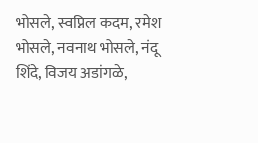भोसले, स्वप्निल कदम, रमेश भोसले, नवनाथ भोसले, नंदू शिंदे, विजय अडांगळे,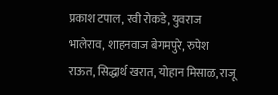प्रकाश टपाल, रवी रोकडे, युवराज भालेराव, शाहनवाज बेगमपुरे, रुपेश राऊत, सिद्धार्थ खरात, योहान मिसाळ, राजू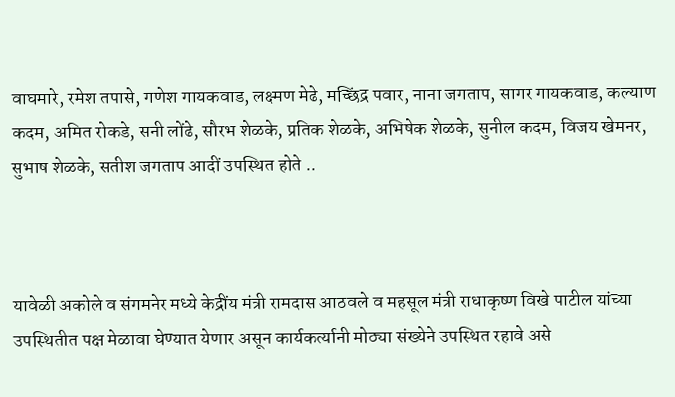वाघमारे, रमेश तपासे, गणेश गायकवाड, लक्ष्मण मेढे, मच्छिंद्र पवार, नाना जगताप, सागर गायकवाड, कल्याण कदम, अमित रोकडे, सनी लोंढे, सौरभ शेळके, प्रतिक शेळके, अभिषेक शेळके, सुनील कदम, विजय खेमनर, सुभाष शेळके, सतीश जगताप आदीं उपस्थित होते ..



यावेळी अकोले व संगमनेर मध्ये केद्रींय मंत्री रामदास आठवले व महसूल मंत्री राधाकृष्ण विखे पाटील यांच्या उपस्थितीत पक्ष मेळावा घेण्यात येणार असून कार्यकर्त्यानी मोठ्या संख्येने उपस्थित रहावे असे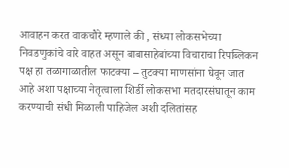आवाहन करत वाकचौरे म्हणाले की , संध्या लोकसभेच्या निवडणुकांचे वारे वाहत असून बाबासाहेबांच्या विचाराचा रिपब्लिकन पक्ष हा तळागाळातील फाटक्या – तुटक्या माणसांना घेवून जात आहे अशा पक्षाच्या नेतृत्वाला शिर्डी लोकसभा मतदारसंघातून काम करण्याची संधी मिळाली पाहिजेल अशी दलितांसह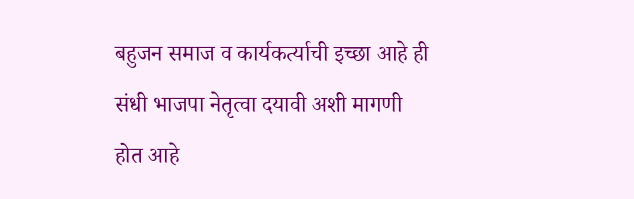बहुजन समाज व कार्यकर्त्याची इच्छा आहे ही संधी भाजपा नेतृत्वा दयावी अशी मागणी होत आहे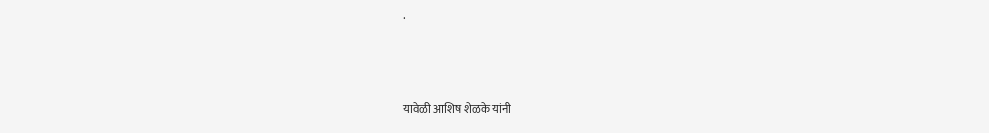.



यावेळी आशिष शेळके यांनी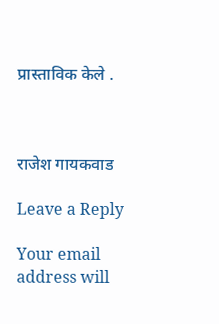प्रास्ताविक केले .



राजेश गायकवाड

Leave a Reply

Your email address will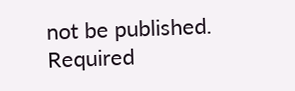not be published. Required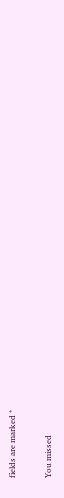fields are marked *

You missed